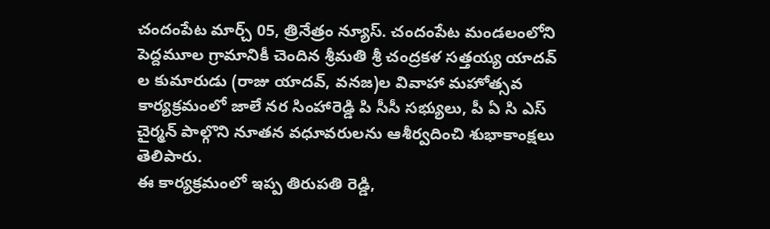చందంపేట మార్చ్ 05, త్రినేత్రం న్యూస్. చందంపేట మండలంలోని పెద్దమూల గ్రామానికీ చెందిన శ్రీమతి శ్రీ చంద్రకళ సత్తయ్య యాదవ్ ల కుమారుడు (రాజు యాదవ్, వనజ)ల వివాహా మహోత్సవ కార్యక్రమంలో జాలే నర సింహారెడ్డి పి సీసీ సభ్యులు, పీ ఏ సి ఎస్ చైర్మన్ పాల్గొని నూతన వధూవరులను ఆశీర్వదించి శుభాకాంక్షలు తెలిపారు.
ఈ కార్యక్రమంలో ఇప్ప తిరుపతి రెడ్డి,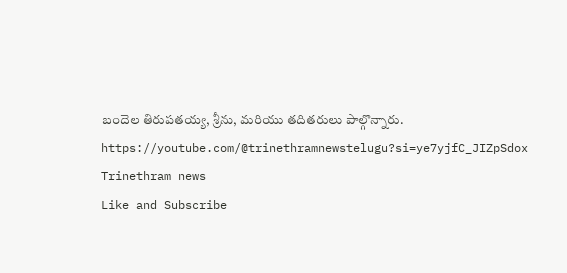బందెల తిరుపతయ్య, శ్రీను, మరియు తదితరులు పాల్గొన్నారు.
https://youtube.com/@trinethramnewstelugu?si=ye7yjfC_JIZpSdox
Trinethram news
Like and Subscribe